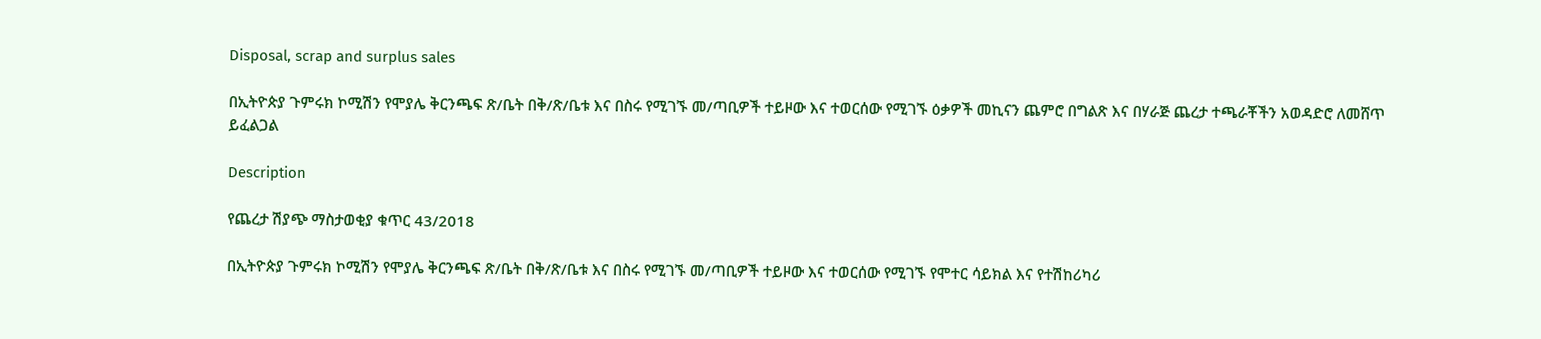Disposal, scrap and surplus sales

በኢትዮጵያ ጉምሩክ ኮሚሽን የሞያሌ ቅርንጫፍ ጽ/ቤት በቅ/ጽ/ቤቱ እና በስሩ የሚገኙ መ/ጣቢዎች ተይዞው እና ተወርሰው የሚገኙ ዕቃዎች መኪናን ጨምሮ በግልጽ እና በሃራጅ ጨረታ ተጫራቾችን አወዳድሮ ለመሸጥ ይፈልጋል

Description

የጨረታ ሽያጭ ማስታወቂያ ቁጥር 43/2018

በኢትዮጵያ ጉምሩክ ኮሚሽን የሞያሌ ቅርንጫፍ ጽ/ቤት በቅ/ጽ/ቤቱ እና በስሩ የሚገኙ መ/ጣቢዎች ተይዞው እና ተወርሰው የሚገኙ የሞተር ሳይክል እና የተሽከሪካሪ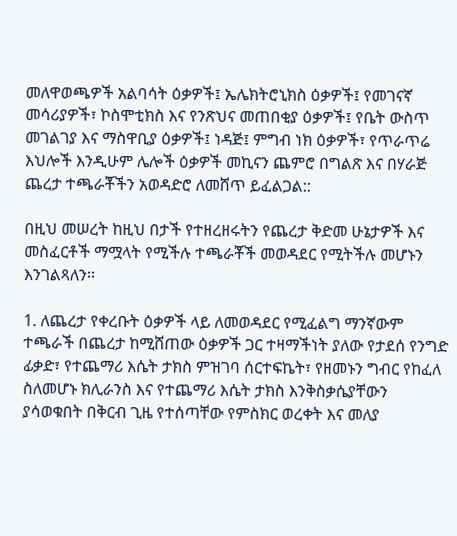መለዋወጫዎች አልባሳት ዕቃዎች፤ ኤሌክትሮኒክስ ዕቃዎች፤ የመገናኛ መሳሪያዎች፣ ኮስሞቲክስ እና የንጽህና መጠበቂያ ዕቃዎች፤ የቤት ውስጥ መገልገያ እና ማስዋቢያ ዕቃዎች፤ ነዳጅ፤ ምግብ ነክ ዕቃዎች፣ የጥራጥሬ እህሎች እንዲሁም ሌሎች ዕቃዎች መኪናን ጨምሮ በግልጽ እና በሃራጅ ጨረታ ተጫራቾችን አወዳድሮ ለመሸጥ ይፈልጋል::

በዚህ መሠረት ከዚህ በታች የተዘረዘሩትን የጨረታ ቅድመ ሁኔታዎች እና መስፈርቶች ማሟላት የሚችሉ ተጫራቾች መወዳደር የሚትችሉ መሆኑን እንገልጻለን፡፡

1. ለጨረታ የቀረቡት ዕቃዎች ላይ ለመወዳደር የሚፈልግ ማንኛውም ተጫራች በጨረታ ከሚሸጠው ዕቃዎች ጋር ተዛማችነት ያለው የታደሰ የንግድ ፊቃድ፣ የተጨማሪ እሴት ታክስ ምዝገባ ሰርተፍኬት፣ የዘመኑን ግብር የከፈለ ስለመሆኑ ክሊራንስ እና የተጨማሪ እሴት ታክስ እንቅስቃሴያቸውን ያሳወቁበት በቅርብ ጊዜ የተሰጣቸው የምስክር ወረቀት እና መለያ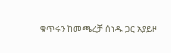ቁጥሩን ከመጫረቻ ሰነዱ ጋር አያይዞ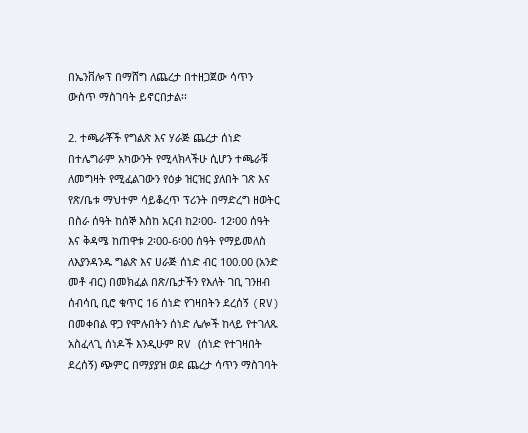በኤንቨሎፕ በማሸግ ለጨረታ በተዘጋጀው ሳጥን ውስጥ ማስገባት ይኖርበታል፡፡

2. ተጫራቾች የግልጽ እና ሃራጅ ጨረታ ሰነድ በተሌግራም አካውንት የሚላክላችሁ ሲሆን ተጫራቹ ለመግዛት የሚፈልገውን የዕቃ ዝርዝር ያለበት ገጽ እና የጽ/ቤቱ ማህተም ሳይቆረጥ ፕሪንት በማድረግ ዘወትር በስራ ሰዓት ከሰኞ እስከ አርብ ከ2፡00- 12፡00 ሰዓት እና ቅዳሜ ከጠዋቱ 2፡00-6፡00 ሰዓት የማይመለስ ለእያንዳንዱ ግልጽ እና ሀራጅ ሰነድ ብር 100.00 (አንድ መቶ ብር) በመክፈል በጽ/ቤታችን የእለት ገቢ ገንዘብ ሰብሳቢ ቢሮ ቁጥር 16 ሰነድ የገዛበትን ደረሰኝ (RV) በመቀበል ዋጋ የሞሉበትን ሰነድ ሌሎች ከላይ የተገለጹ አስፈላጊ ሰነዶች እንዲሁም RV (ሰነድ የተገዛበት ደረሰኝ) ጭምር በማያያዝ ወደ ጨረታ ሳጥን ማስገባት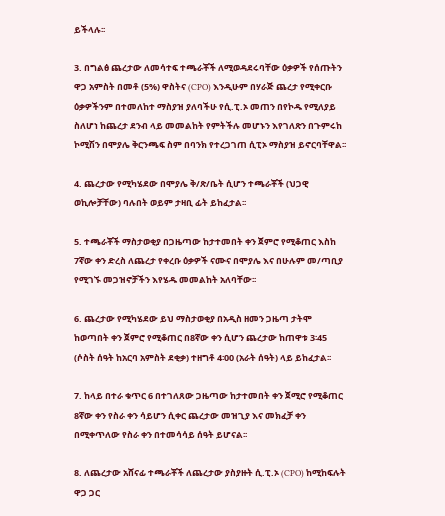ይችላሉ፡፡

3. በግልፅ ጨረታው ለመሳተፍ ተጫራቾች ለሚወዳደሩባቸው ዕቃዎች የሰጡትን ዋጋ አምስት በመቶ (5%) ዋስትና (CPO) እንዲሁም በሃራጅ ጨረታ የሚቀርቡ ዕቃዎችንም በተመለከተ ማስያዝ ያለባችሁ የሲ.ፒ.ኦ መጠን በየኮዱ የሚለያይ ስለሆነ ከጨረታ ደንብ ላይ መመልከት የምትችሉ መሆኑን እየገለጽን በጉምሩከ ኮሚሽን በሞያሌ ቅርንጫፍ ስም በባንክ የተረጋገጠ ሲፒኦ ማስያዝ ይኖርባቸዋል፡፡

4. ጨረታው የሚካሄደው በሞያሌ ቅ/ጽ/ቤት ሲሆን ተጫራቾች (ህጋዊ ወኪሎቻቸው) ባሉበት ወይም ታዛቢ ፊት ይከፈታል፡፡

5. ተጫራቾች ማስታወቂያ በጋዜጣው ከታተመበት ቀን ጀምሮ የሚቆጠር እስከ 7ኛው ቀን ድረስ ለጨረታ የቀረቡ ዕቃዎች ናሙና በሞያሌ እና በሁሉም መ/ጣቢያ የሚገኙ መጋዝኖቻችን እየሄዱ መመልከት አለባቸው፡፡

6. ጨረታው የሚካሄደው ይህ ማስታወቂያ በአዲስ ዘመን ጋዜጣ ታትሞ ከወጣበት ቀን ጀምሮ የሚቆጠር በ8ኛው ቀን ሲሆን ጨረታው ከጠዋቱ 3፡45 (ሶስት ሰዓት ከአርባ አምስት ደቂቃ) ተዘግቶ 4፡00 (አራት ሰዓት) ላይ ይከፈታል፡፡

7. ከላይ በተራ ቁጥር 6 በተገለጸው ጋዜጣው ከታተመበት ቀን ጀሚሮ የሚቆጠር 8ኛው ቀን የስራ ቀን ሳይሆን ሲቀር ጨረታው መዝጊያ እና መክፈቻ ቀን በሚቀጥለው የስራ ቀን በተመሳሳይ ሰዓት ይሆናል፡፡

8. ለጨረታው አሸናፊ ተጫራቾች ለጨረታው ያስያዙት ሲ.ፒ.ኦ (CPO) ከሚከፍሉት ዋጋ ጋር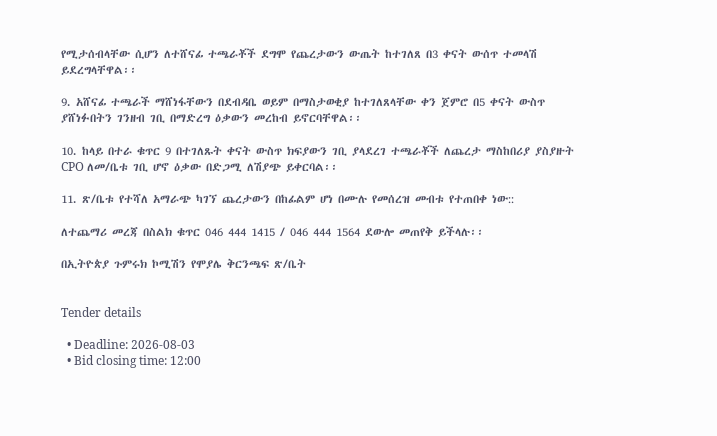የሚታሰብላቸው ሲሆን ለተሸናፊ ተጫራቾች ደግሞ የጨረታውን ውጤት ከተገለጸ በ3 ቀናት ውሰጥ ተመላሽ ይደረግላቸዋል፡፡

9. አሸናፊ ተጫራች ማሸነፋቸውን በደብዳቤ ወይም በማስታወቂያ ከተገለጸላቸው ቀን ጀምሮ በ5 ቀናት ውስጥ ያሸነፉበትን ገንዘብ ገቢ በማድረግ ዕቃውን መረከብ ይኖርባቸዋል፡፡

10. ከላይ በተራ ቁጥር 9 በተገለጹት ቀናት ውስጥ ክፍያውን ገቢ ያላደረገ ተጫራቾች ለጨረታ ማስከበሪያ ያስያዙት CPO ለመ/ቤቱ ገቢ ሆኖ ዕቃው በድጋሚ ለሽያጭ ይቀርባል፡፡

11. ጽ/ቤቱ የተሻለ አማራጭ ካገኘ ጨረታውን በከፊልም ሆነ በሙሉ የመሰረዝ መብቱ የተጠበቀ ነው::

ለተጨማሪ መረጃ በስልክ ቁጥር 046 444 1415 / 046 444 1564 ደውሎ መጠየቅ ይችላሉ፡፡

በኢትዮጵያ ጉምሩክ ኮሚሽን የሞያሌ ቅርንጫፍ ጽ/ቤት


Tender details

  • Deadline: 2026-08-03
  • Bid closing time: 12:00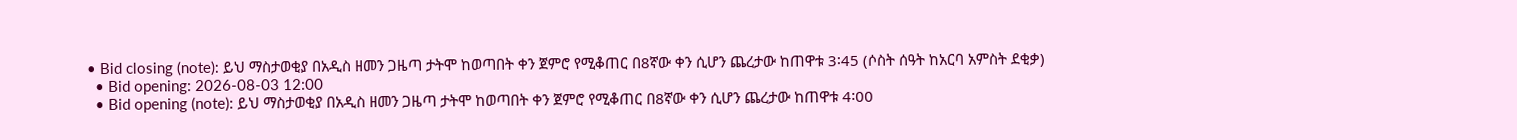• Bid closing (note): ይህ ማስታወቂያ በአዲስ ዘመን ጋዜጣ ታትሞ ከወጣበት ቀን ጀምሮ የሚቆጠር በ8ኛው ቀን ሲሆን ጨረታው ከጠዋቱ 3፡45 (ሶስት ሰዓት ከአርባ አምስት ደቂቃ)
  • Bid opening: 2026-08-03 12:00
  • Bid opening (note): ይህ ማስታወቂያ በአዲስ ዘመን ጋዜጣ ታትሞ ከወጣበት ቀን ጀምሮ የሚቆጠር በ8ኛው ቀን ሲሆን ጨረታው ከጠዋቱ 4፡00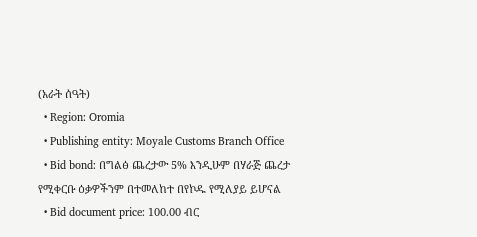(አራት ሰዓት)
  • Region: Oromia
  • Publishing entity: Moyale Customs Branch Office
  • Bid bond: በግልፅ ጨረታው 5% እንዲሁም በሃራጅ ጨረታ የሚቀርቡ ዕቃዎችንም በተመለከተ በየኮዱ የሚለያይ ይሆናል
  • Bid document price: 100.00 ብር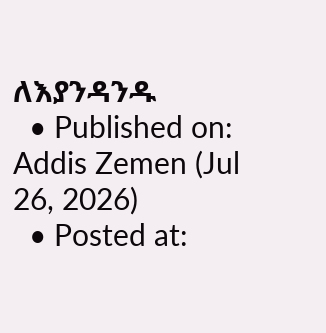ለእያንዳንዱ
  • Published on: Addis Zemen (Jul 26, 2026)
  • Posted at: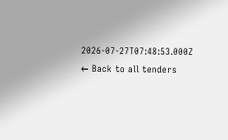2026-07-27T07:48:53.000Z
← Back to all tenders